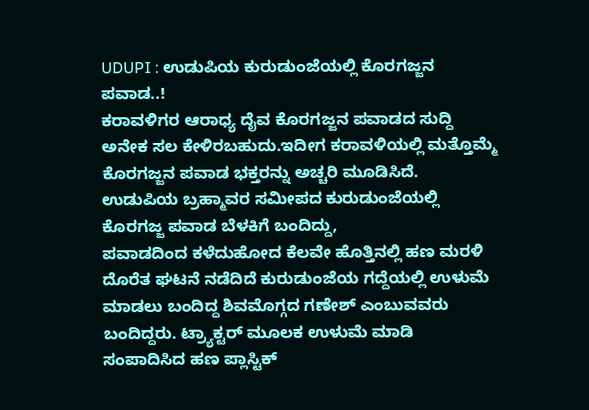UDUPI : ಉಡುಪಿಯ ಕುರುಡುಂಜೆಯಲ್ಲಿ ಕೊರಗಜ್ಜನ ಪವಾಡ..!
ಕರಾವಳಿಗರ ಆರಾಧ್ಯ ದೈವ ಕೊರಗಜ್ಜನ ಪವಾಡದ ಸುದ್ದಿ ಅನೇಕ ಸಲ ಕೇಳಿರಬಹುದು.ಇದೀಗ ಕರಾವಳಿಯಲ್ಲಿ ಮತ್ತೊಮ್ಮೆ ಕೊರಗಜ್ಜನ ಪವಾಡ ಭಕ್ತರನ್ನು ಅಚ್ಚರಿ ಮೂಡಿಸಿದೆ. ಉಡುಪಿಯ ಬ್ರಹ್ಮಾವರ ಸಮೀಪದ ಕುರುಡುಂಜೆಯಲ್ಲಿ ಕೊರಗಜ್ಜ ಪವಾಡ ಬೆಳಕಿಗೆ ಬಂದಿದ್ದು,
ಪವಾಡದಿಂದ ಕಳೆದುಹೋದ ಕೆಲವೇ ಹೊತ್ತಿನಲ್ಲಿ ಹಣ ಮರಳಿ ದೊರೆತ ಘಟನೆ ನಡೆದಿದೆ ಕುರುಡುಂಜೆಯ ಗದ್ದೆಯಲ್ಲಿ ಉಳುಮೆ ಮಾಡಲು ಬಂದಿದ್ದ ಶಿವಮೊಗ್ಗದ ಗಣೇಶ್ ಎಂಬುವವರು ಬಂದಿದ್ದರು. ಟ್ರ್ಯಾಕ್ಟರ್ ಮೂಲಕ ಉಳುಮೆ ಮಾಡಿ ಸಂಪಾದಿಸಿದ ಹಣ ಪ್ಲಾಸ್ಟಿಕ್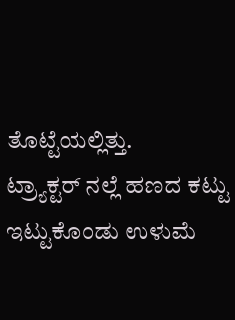ತೊಟ್ಟೆಯಲ್ಲಿತ್ತು.
ಟ್ರ್ಯಾಕ್ಟರ್ ನಲ್ಲೆ ಹಣದ ಕಟ್ಟು ಇಟ್ಟುಕೊಂಡು ಉಳುಮೆ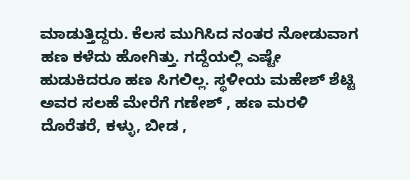ಮಾಡುತ್ತಿದ್ದರು. ಕೆಲಸ ಮುಗಿಸಿದ ನಂತರ ನೋಡುವಾಗ ಹಣ ಕಳೆದು ಹೋಗಿತ್ತು. ಗದ್ದೆಯಲ್ಲಿ ಎಷ್ಟೇ ಹುಡುಕಿದರೂ ಹಣ ಸಿಗಲಿಲ್ಲ. ಸ್ಥಳೀಯ ಮಹೇಶ್ ಶೆಟ್ಟಿ ಅವರ ಸಲಹೆ ಮೇರೆಗೆ ಗಣೇಶ್ , ಹಣ ಮರಳಿ ದೊರೆತರೆ, ಕಳ್ಳು, ಬೀಡ ,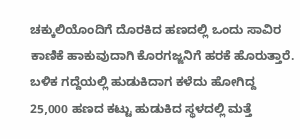ಚಕ್ಕುಲಿಯೊಂದಿಗೆ ದೊರಕಿದ ಹಣದಲ್ಲಿ ಒಂದು ಸಾವಿರ ಕಾಣಿಕೆ ಹಾಕುವುದಾಗಿ ಕೊರಗಜ್ಜನಿಗೆ ಹರಕೆ ಹೊರುತ್ತಾರೆ.
ಬಳಿಕ ಗದ್ದೆಯಲ್ಲಿ ಹುಡುಕಿದಾಗ ಕಳೆದು ಹೋಗಿದ್ದ 25,000 ಹಣದ ಕಟ್ಟು ಹುಡುಕಿದ ಸ್ಥಳದಲ್ಲಿ ಮತ್ತೆ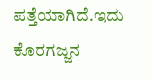ಪತ್ತೆಯಾಗಿದೆ.ಇದು ಕೊರಗಜ್ಜನ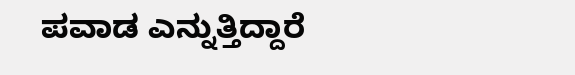ಪವಾಡ ಎನ್ನುತ್ತಿದ್ದಾರೆ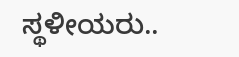ಸ್ಥಳೀಯರು..